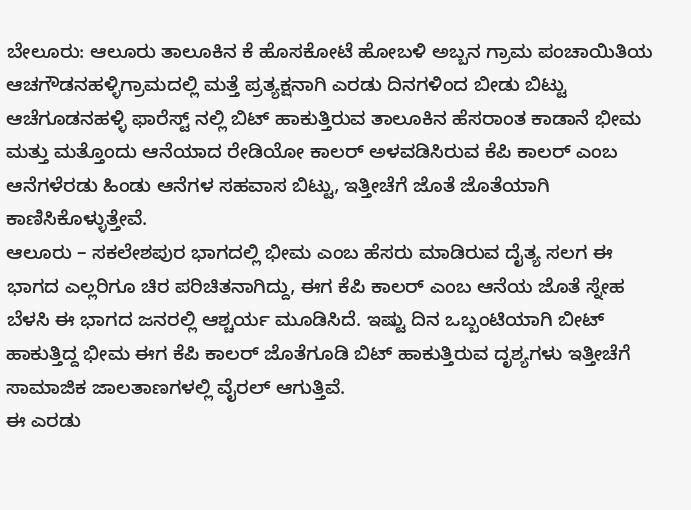ಬೇಲೂರು: ಆಲೂರು ತಾಲೂಕಿನ ಕೆ ಹೊಸಕೋಟೆ ಹೋಬಳಿ ಅಬ್ಬನ ಗ್ರಾಮ ಪಂಚಾಯಿತಿಯ ಆಚಗೌಡನಹಳ್ಳಿಗ್ರಾಮದಲ್ಲಿ ಮತ್ತೆ ಪ್ರತ್ಯಕ್ಷನಾಗಿ ಎರಡು ದಿನಗಳಿಂದ ಬೀಡು ಬಿಟ್ಟು ಆಚೆಗೂಡನಹಳ್ಳಿ ಫಾರೆಸ್ಟ್ ನಲ್ಲಿ ಬಿಟ್ ಹಾಕುತ್ತಿರುವ ತಾಲೂಕಿನ ಹೆಸರಾಂತ ಕಾಡಾನೆ ಭೀಮ ಮತ್ತು ಮತ್ತೊಂದು ಆನೆಯಾದ ರೇಡಿಯೋ ಕಾಲರ್ ಅಳವಡಿಸಿರುವ ಕೆಪಿ ಕಾಲರ್ ಎಂಬ ಆನೆಗಳೆರಡು ಹಿಂಡು ಆನೆಗಳ ಸಹವಾಸ ಬಿಟ್ಟು, ಇತ್ತೀಚೆಗೆ ಜೊತೆ ಜೊತೆಯಾಗಿ ಕಾಣಿಸಿಕೊಳ್ಳುತ್ತೇವೆ.
ಆಲೂರು – ಸಕಲೇಶಪುರ ಭಾಗದಲ್ಲಿ ಭೀಮ ಎಂಬ ಹೆಸರು ಮಾಡಿರುವ ದೈತ್ಯ ಸಲಗ ಈ ಭಾಗದ ಎಲ್ಲರಿಗೂ ಚಿರ ಪರಿಚಿತನಾಗಿದ್ದು, ಈಗ ಕೆಪಿ ಕಾಲರ್ ಎಂಬ ಆನೆಯ ಜೊತೆ ಸ್ನೇಹ ಬೆಳಸಿ ಈ ಭಾಗದ ಜನರಲ್ಲಿ ಆಶ್ಚರ್ಯ ಮೂಡಿಸಿದೆ. ಇಷ್ಟು ದಿನ ಒಬ್ಬಂಟಿಯಾಗಿ ಬೀಟ್ ಹಾಕುತ್ತಿದ್ದ ಭೀಮ ಈಗ ಕೆಪಿ ಕಾಲರ್ ಜೊತೆಗೂಡಿ ಬಿಟ್ ಹಾಕುತ್ತಿರುವ ದೃಶ್ಯಗಳು ಇತ್ತೀಚೆಗೆ ಸಾಮಾಜಿಕ ಜಾಲತಾಣಗಳಲ್ಲಿ ವೈರಲ್ ಆಗುತ್ತಿವೆ.
ಈ ಎರಡು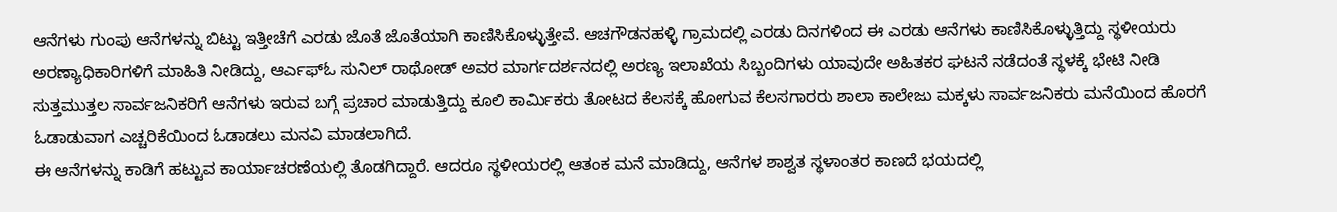ಆನೆಗಳು ಗುಂಪು ಆನೆಗಳನ್ನು ಬಿಟ್ಟು ಇತ್ತೀಚೆಗೆ ಎರಡು ಜೊತೆ ಜೊತೆಯಾಗಿ ಕಾಣಿಸಿಕೊಳ್ಳುತ್ತೇವೆ. ಆಚಗೌಡನಹಳ್ಳಿ ಗ್ರಾಮದಲ್ಲಿ ಎರಡು ದಿನಗಳಿಂದ ಈ ಎರಡು ಆನೆಗಳು ಕಾಣಿಸಿಕೊಳ್ಳುತ್ತಿದ್ದು ಸ್ಥಳೀಯರು ಅರಣ್ಯಾಧಿಕಾರಿಗಳಿಗೆ ಮಾಹಿತಿ ನೀಡಿದ್ದು, ಆರ್ಎಫ್ಓ ಸುನಿಲ್ ರಾಥೋಡ್ ಅವರ ಮಾರ್ಗದರ್ಶನದಲ್ಲಿ ಅರಣ್ಯ ಇಲಾಖೆಯ ಸಿಬ್ಬಂದಿಗಳು ಯಾವುದೇ ಅಹಿತಕರ ಘಟನೆ ನಡೆದಂತೆ ಸ್ಥಳಕ್ಕೆ ಭೇಟಿ ನೀಡಿ ಸುತ್ತಮುತ್ತಲ ಸಾರ್ವಜನಿಕರಿಗೆ ಆನೆಗಳು ಇರುವ ಬಗ್ಗೆ ಪ್ರಚಾರ ಮಾಡುತ್ತಿದ್ದು ಕೂಲಿ ಕಾರ್ಮಿಕರು ತೋಟದ ಕೆಲಸಕ್ಕೆ ಹೋಗುವ ಕೆಲಸಗಾರರು ಶಾಲಾ ಕಾಲೇಜು ಮಕ್ಕಳು ಸಾರ್ವಜನಿಕರು ಮನೆಯಿಂದ ಹೊರಗೆ ಓಡಾಡುವಾಗ ಎಚ್ಚರಿಕೆಯಿಂದ ಓಡಾಡಲು ಮನವಿ ಮಾಡಲಾಗಿದೆ.
ಈ ಆನೆಗಳನ್ನು ಕಾಡಿಗೆ ಹಟ್ಟುವ ಕಾರ್ಯಾಚರಣೆಯಲ್ಲಿ ತೊಡಗಿದ್ದಾರೆ. ಆದರೂ ಸ್ಥಳೀಯರಲ್ಲಿ ಆತಂಕ ಮನೆ ಮಾಡಿದ್ದು, ಆನೆಗಳ ಶಾಶ್ವತ ಸ್ಥಳಾಂತರ ಕಾಣದೆ ಭಯದಲ್ಲಿ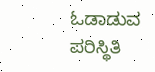ಓಡಾಡುವ ಪರಿಸ್ಥಿತಿ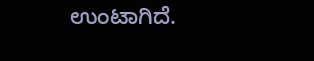ಉಂಟಾಗಿದೆ.